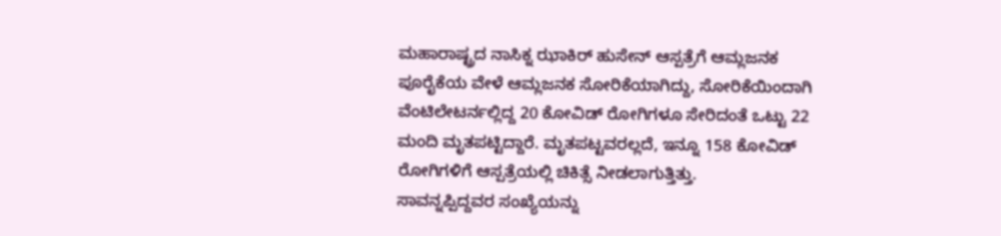ಮಹಾರಾಷ್ಟ್ರದ ನಾಸಿಕ್ನ ಝಾಕಿರ್ ಹುಸೇನ್ ಆಸ್ಪತ್ರೆಗೆ ಆಮ್ಲಜನಕ ಪೂರೈಕೆಯ ವೇಳೆ ಆಮ್ಲಜನಕ ಸೋರಿಕೆಯಾಗಿದ್ದು, ಸೋರಿಕೆಯಿಂದಾಗಿ ವೆಂಟಿಲೇಟರ್ನಲ್ಲಿದ್ದ 20 ಕೋವಿಡ್ ರೋಗಿಗಳೂ ಸೇರಿದಂತೆ ಒಟ್ಟು 22 ಮಂದಿ ಮೃತಪಟ್ಟಿದ್ದಾರೆ. ಮೃತಪಟ್ಟವರಲ್ಲದೆ, ಇನ್ನೂ 158 ಕೋವಿಡ್ ರೋಗಿಗಳಿಗೆ ಆಸ್ಪತ್ರೆಯಲ್ಲಿ ಚಿಕಿತ್ಸೆ ನೀಡಲಾಗುತ್ತಿತ್ತು.
ಸಾವನ್ನಪ್ಪಿದ್ದವರ ಸಂಖ್ಯೆಯನ್ನು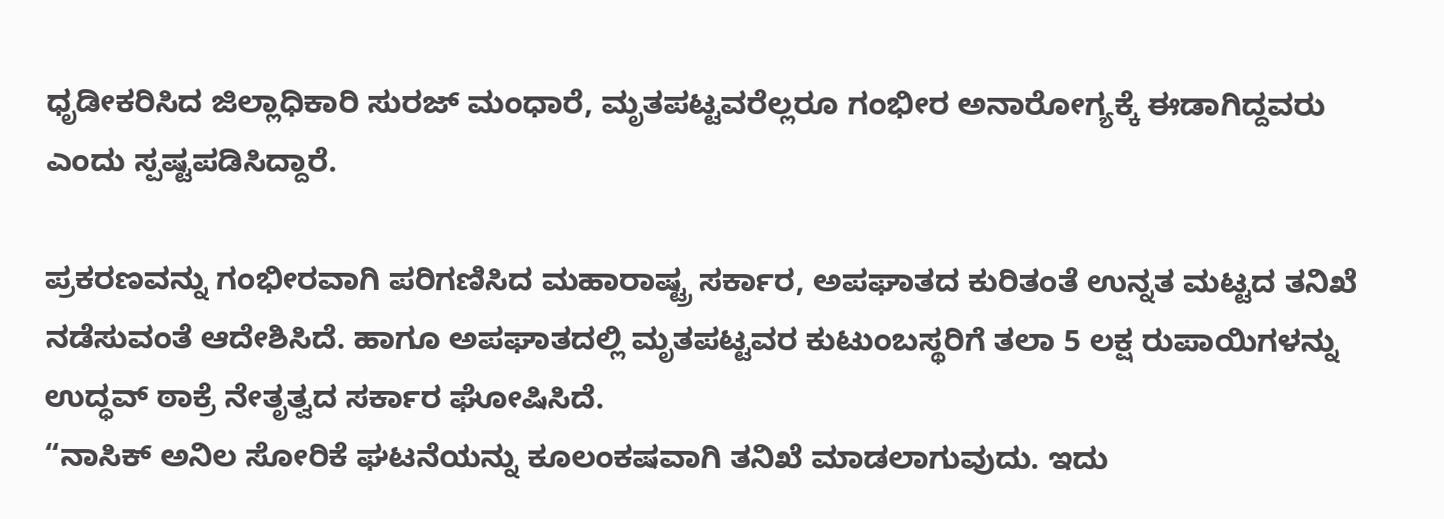ಧೃಡೀಕರಿಸಿದ ಜಿಲ್ಲಾಧಿಕಾರಿ ಸುರಜ್ ಮಂಧಾರೆ, ಮೃತಪಟ್ಟವರೆಲ್ಲರೂ ಗಂಭೀರ ಅನಾರೋಗ್ಯಕ್ಕೆ ಈಡಾಗಿದ್ದವರು ಎಂದು ಸ್ಪಷ್ಟಪಡಿಸಿದ್ದಾರೆ.

ಪ್ರಕರಣವನ್ನು ಗಂಭೀರವಾಗಿ ಪರಿಗಣಿಸಿದ ಮಹಾರಾಷ್ಟ್ರ ಸರ್ಕಾರ, ಅಪಘಾತದ ಕುರಿತಂತೆ ಉನ್ನತ ಮಟ್ಟದ ತನಿಖೆ ನಡೆಸುವಂತೆ ಆದೇಶಿಸಿದೆ. ಹಾಗೂ ಅಪಘಾತದಲ್ಲಿ ಮೃತಪಟ್ಟವರ ಕುಟುಂಬಸ್ಥರಿಗೆ ತಲಾ 5 ಲಕ್ಷ ರುಪಾಯಿಗಳನ್ನು ಉದ್ಧವ್ ಠಾಕ್ರೆ ನೇತೃತ್ವದ ಸರ್ಕಾರ ಘೋಷಿಸಿದೆ.
“ನಾಸಿಕ್ ಅನಿಲ ಸೋರಿಕೆ ಘಟನೆಯನ್ನು ಕೂಲಂಕಷವಾಗಿ ತನಿಖೆ ಮಾಡಲಾಗುವುದು. ಇದು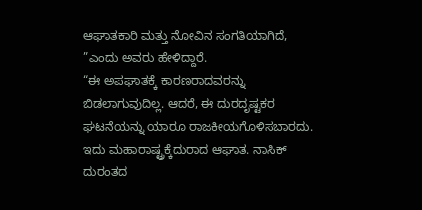ಆಘಾತಕಾರಿ ಮತ್ತು ನೋವಿನ ಸಂಗತಿಯಾಗಿದೆ, ”ಎಂದು ಅವರು ಹೇಳಿದ್ದಾರೆ.
“ಈ ಅಪಘಾತಕ್ಕೆ ಕಾರಣರಾದವರನ್ನು ಬಿಡಲಾಗುವುದಿಲ್ಲ. ಆದರೆ, ಈ ದುರದೃಷ್ಟಕರ ಘಟನೆಯನ್ನು ಯಾರೂ ರಾಜಕೀಯಗೊಳಿಸಬಾರದು. ಇದು ಮಹಾರಾಷ್ಟ್ರಕ್ಕೆದುರಾದ ಆಘಾತ. ನಾಸಿಕ್ ದುರಂತದ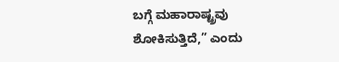ಬಗ್ಗೆ ಮಹಾರಾಷ್ಟ್ರವು ಶೋಕಿಸುತ್ತಿದೆ,” ಎಂದು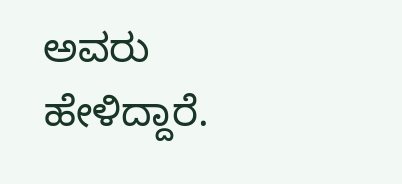ಅವರು ಹೇಳಿದ್ದಾರೆ.